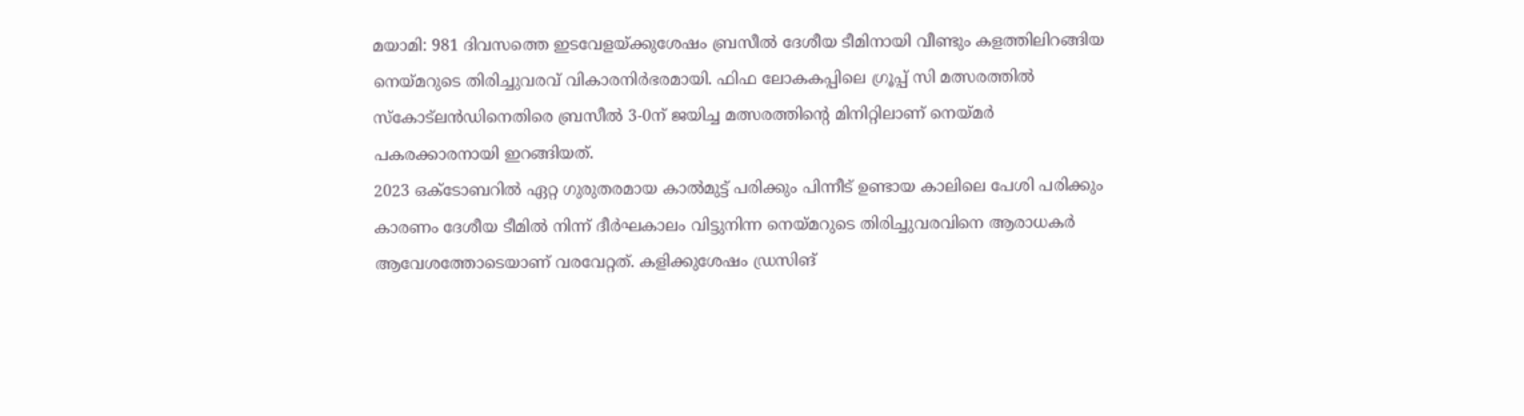മയാമി: 981 ദിവസത്തെ ഇടവേളയ്ക്കുശേഷം ബ്രസീൽ ദേശീയ ടീമിനായി വീണ്ടും കളത്തിലിറങ്ങിയ നെയ്മറുടെ തിരിച്ചുവരവ് വികാരനിർഭരമായി. ഫിഫ ലോകകപ്പിലെ ഗ്രൂപ്പ് സി മത്സരത്തിൽ സ്കോട്ലൻഡിനെതിരെ ബ്രസീൽ 3-0ന് ജയിച്ച മത്സരത്തിന്റെ മിനിറ്റിലാണ് നെയ്മർ പകരക്കാരനായി ഇറങ്ങിയത്.
2023 ഒക്ടോബറിൽ ഏറ്റ ഗുരുതരമായ കാൽമുട്ട് പരിക്കും പിന്നീട് ഉണ്ടായ കാലിലെ പേശി പരിക്കും കാരണം ദേശീയ ടീമിൽ നിന്ന് ദീർഘകാലം വിട്ടുനിന്ന നെയ്മറുടെ തിരിച്ചുവരവിനെ ആരാധകർ ആവേശത്തോടെയാണ് വരവേറ്റത്. കളിക്കുശേഷം ഡ്രസിങ്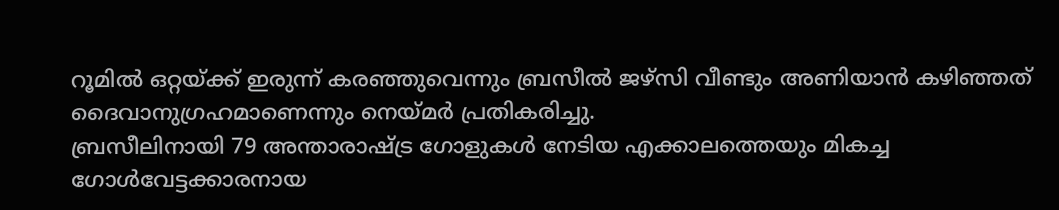റൂമിൽ ഒറ്റയ്ക്ക് ഇരുന്ന് കരഞ്ഞുവെന്നും ബ്രസീൽ ജഴ്സി വീണ്ടും അണിയാൻ കഴിഞ്ഞത് ദൈവാനുഗ്രഹമാണെന്നും നെയ്മർ പ്രതികരിച്ചു.
ബ്രസീലിനായി 79 അന്താരാഷ്ട്ര ഗോളുകൾ നേടിയ എക്കാലത്തെയും മികച്ച ഗോൾവേട്ടക്കാരനായ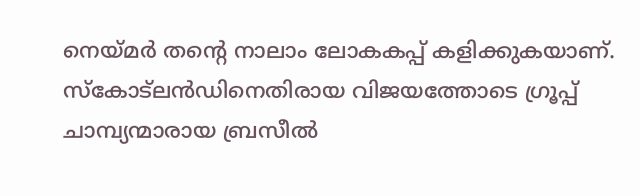നെയ്മർ തന്റെ നാലാം ലോകകപ്പ് കളിക്കുകയാണ്. സ്കോട്ലൻഡിനെതിരായ വിജയത്തോടെ ഗ്രൂപ്പ് ചാമ്പ്യന്മാരായ ബ്രസീൽ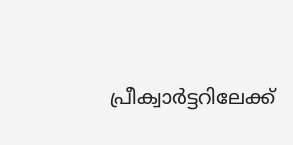പ്രീക്വാർട്ടറിലേക്ക്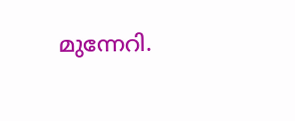മുന്നേറി.